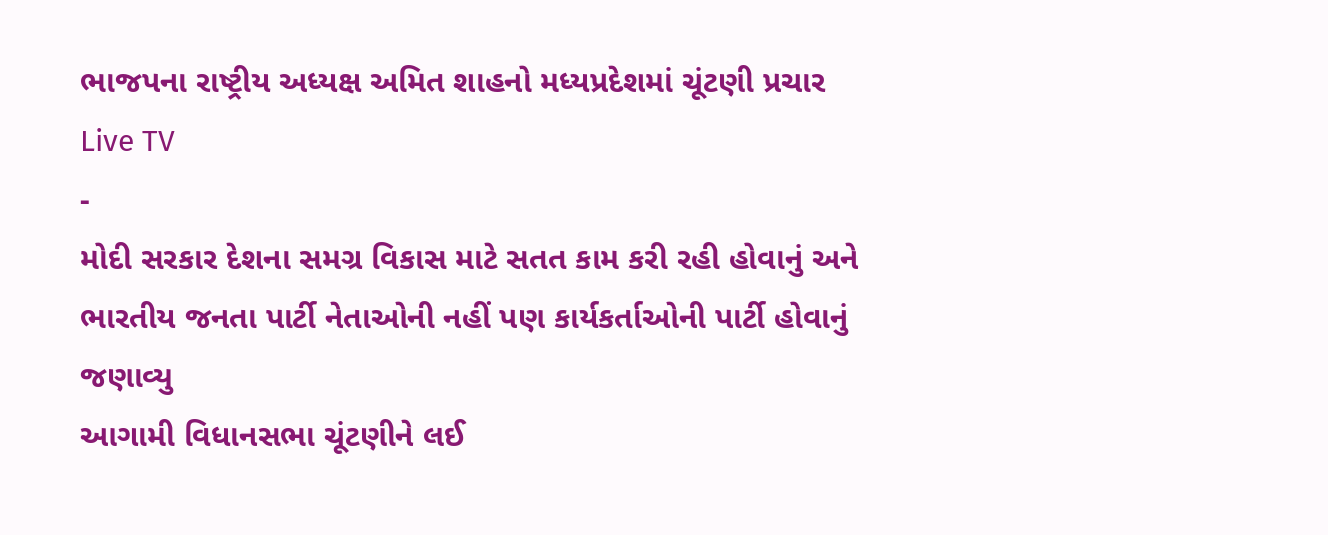ભાજપના રાષ્ટ્રીય અધ્યક્ષ અમિત શાહનો મધ્યપ્રદેશમાં ચૂંટણી પ્રચાર
Live TV
-
મોદી સરકાર દેશના સમગ્ર વિકાસ માટે સતત કામ કરી રહી હોવાનું અને ભારતીય જનતા પાર્ટી નેતાઓની નહીં પણ કાર્યકર્તાઓની પાર્ટી હોવાનું જણાવ્યુ
આગામી વિધાનસભા ચૂંટણીને લઈ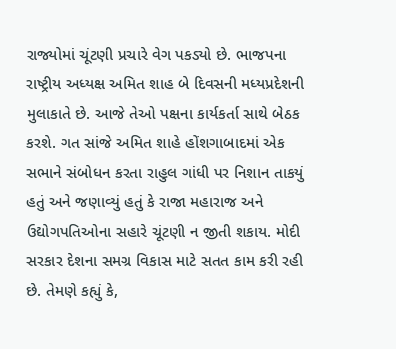રાજ્યોમાં ચૂંટણી પ્રચારે વેગ પકડ્યો છે. ભાજપના રાષ્ટ્રીય અધ્યક્ષ અમિત શાહ બે દિવસની મધ્યપ્રદેશની મુલાકાતે છે. આજે તેઓ પક્ષના કાર્યકર્તા સાથે બેઠક કરશે. ગત સાંજે અમિત શાહે હોંશગાબાદમાં એક સભાને સંબોધન કરતા રાહુલ ગાંધી પર નિશાન તાકયું હતું અને જણાવ્યું હતું કે રાજા મહારાજ અને ઉદ્યોગપતિઓના સહારે ચૂંટણી ન જીતી શકાય. મોદી સરકાર દેશના સમગ્ર વિકાસ માટે સતત કામ કરી રહી છે. તેમણે કહ્યું કે,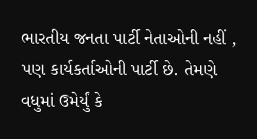ભારતીય જનતા પાર્ટી નેતાઓની નહીં , પણ કાર્યકર્તાઓની પાર્ટી છે. તેમણે વધુમાં ઉમેર્યું કે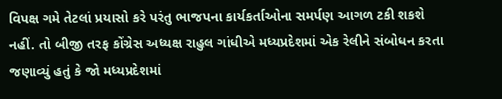વિપક્ષ ગમે તેટલાં પ્રયાસો કરે પરંતુ ભાજપના કાર્યકર્તાઓના સમર્પણ આગળ ટકી શકશે નહીં. તો બીજી તરફ કોંગ્રેસ અધ્યક્ષ રાહુલ ગાંધીએ મધ્યપ્રદેશમાં એક રેલીને સંબોધન કરતા જણાવ્યું હતું કે જો મધ્યપ્રદેશમાં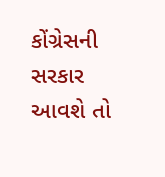કોંગ્રેસની સરકાર આવશે તો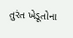તુરંત ખેડૂતોના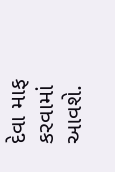દેવા માફ કરવામાં આવશે.